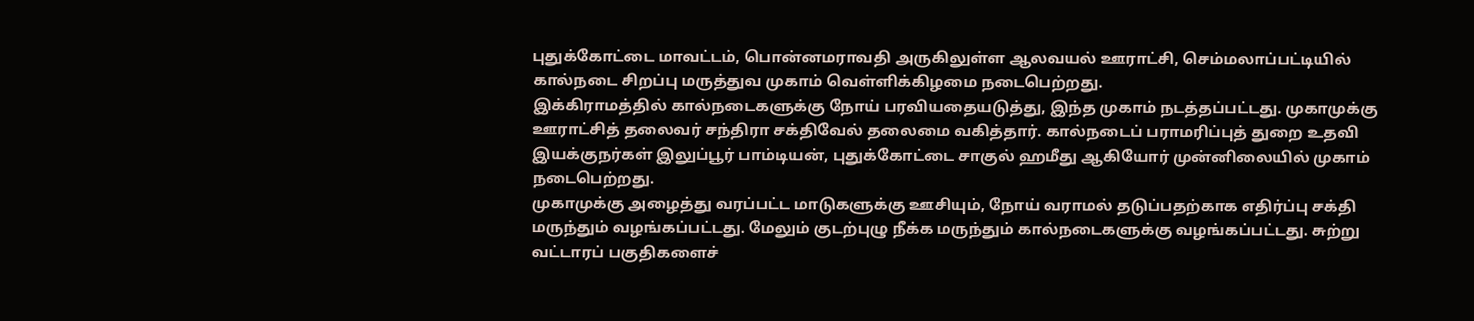புதுக்கோட்டை மாவட்டம், பொன்னமராவதி அருகிலுள்ள ஆலவயல் ஊராட்சி, செம்மலாப்பட்டியில் கால்நடை சிறப்பு மருத்துவ முகாம் வெள்ளிக்கிழமை நடைபெற்றது.
இக்கிராமத்தில் கால்நடைகளுக்கு நோய் பரவியதையடுத்து, இந்த முகாம் நடத்தப்பட்டது. முகாமுக்கு ஊராட்சித் தலைவர் சந்திரா சக்திவேல் தலைமை வகித்தார். கால்நடைப் பராமரிப்புத் துறை உதவி இயக்குநர்கள் இலுப்பூர் பாம்டியன், புதுக்கோட்டை சாகுல் ஹமீது ஆகியோர் முன்னிலையில் முகாம் நடைபெற்றது.
முகாமுக்கு அழைத்து வரப்பட்ட மாடுகளுக்கு ஊசியும், நோய் வராமல் தடுப்பதற்காக எதிர்ப்பு சக்தி மருந்தும் வழங்கப்பட்டது. மேலும் குடற்புழு நீக்க மருந்தும் கால்நடைகளுக்கு வழங்கப்பட்டது. சுற்று வட்டாரப் பகுதிகளைச்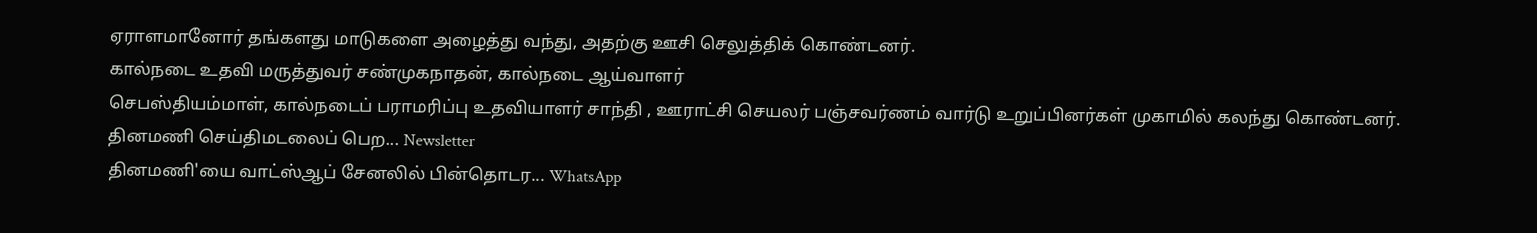ஏராளமானோர் தங்களது மாடுகளை அழைத்து வந்து, அதற்கு ஊசி செலுத்திக் கொண்டனர்.
கால்நடை உதவி மருத்துவர் சண்முகநாதன், கால்நடை ஆய்வாளர்
செபஸ்தியம்மாள், கால்நடைப் பராமரிப்பு உதவியாளர் சாந்தி , ஊராட்சி செயலர் பஞ்சவர்ணம் வார்டு உறுப்பினர்கள் முகாமில் கலந்து கொண்டனர்.
தினமணி செய்திமடலைப் பெற... Newsletter
தினமணி'யை வாட்ஸ்ஆப் சேனலில் பின்தொடர... WhatsApp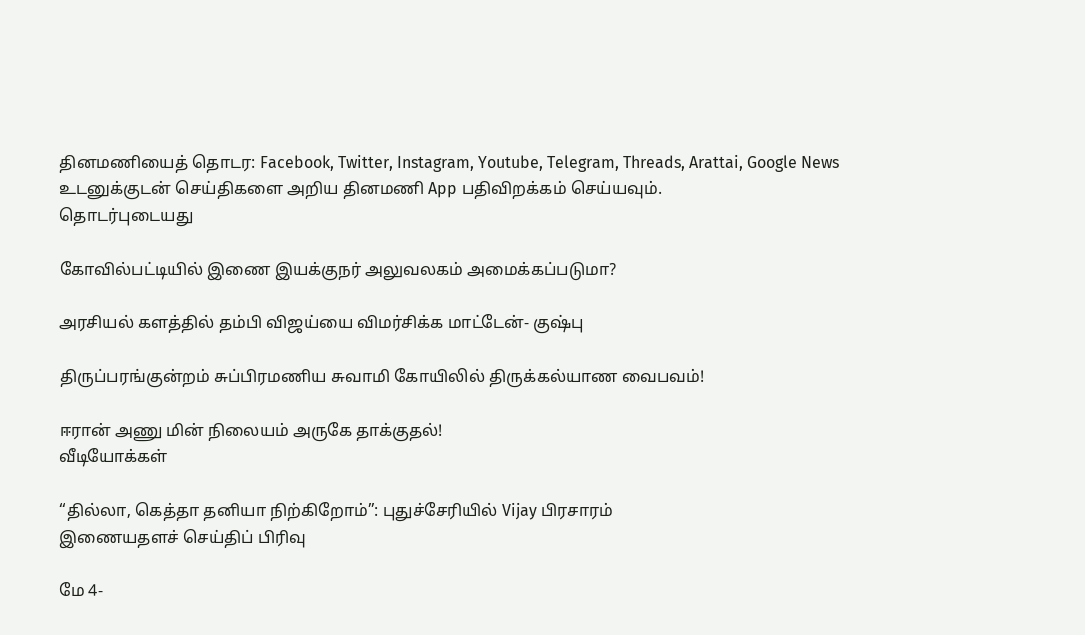தினமணியைத் தொடர: Facebook, Twitter, Instagram, Youtube, Telegram, Threads, Arattai, Google News
உடனுக்குடன் செய்திகளை அறிய தினமணி App பதிவிறக்கம் செய்யவும்.
தொடர்புடையது

கோவில்பட்டியில் இணை இயக்குநர் அலுவலகம் அமைக்கப்படுமா?

அரசியல் களத்தில் தம்பி விஜய்யை விமர்சிக்க மாட்டேன்- குஷ்பு

திருப்பரங்குன்றம் சுப்பிரமணிய சுவாமி கோயிலில் திருக்கல்யாண வைபவம்!

ஈரான் அணு மின் நிலையம் அருகே தாக்குதல்!
வீடியோக்கள்

“தில்லா, கெத்தா தனியா நிற்கிறோம்”: புதுச்சேரியில் Vijay பிரசாரம்
இணையதளச் செய்திப் பிரிவு

மே 4-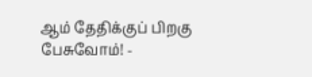ஆம் தேதிக்குப் பிறகு பேசுவோம்! -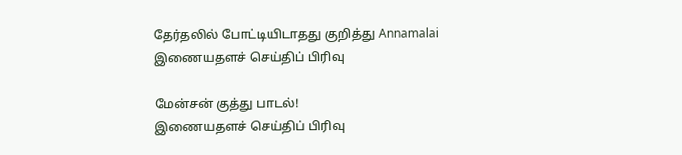தேர்தலில் போட்டியிடாதது குறித்து Annamalai
இணையதளச் செய்திப் பிரிவு

மேன்சன் குத்து பாடல்!
இணையதளச் செய்திப் பிரிவு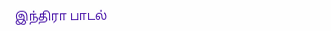இந்திரா பாடல்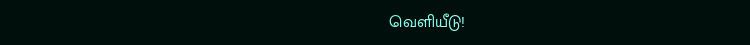வெளியீடு!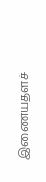இணையதளச்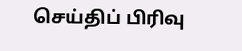செய்திப் பிரிவு